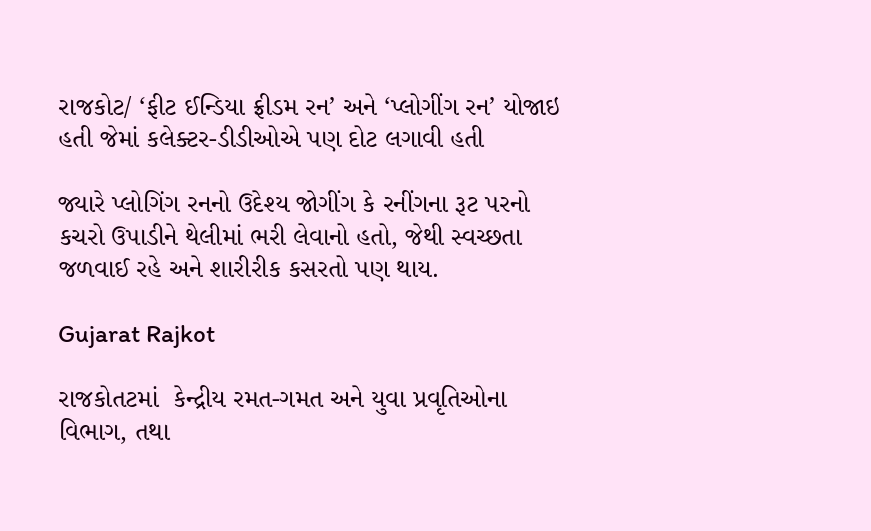રાજકોટ/ ‘ફીટ ઈન્ડિયા ફ્રીડમ રન’ અને ‘પ્લોગીંગ રન’ યોજાઇ હતી જેમાં કલેક્ટર-ડીડીઓએ પણ દોટ લગાવી હતી

જ્યારે પ્લોગિંગ રનનો ઉદેશ્ય જોગીંગ કે રનીંગના રૂટ પરનો કચરો ઉપાડીને થેલીમાં ભરી લેવાનો હતો, જેથી સ્વચ્છતા જળવાઈ રહે અને શારીરીક કસરતો પણ થાય.

Gujarat Rajkot

રાજકોતટમાં  કેન્દ્રીય રમત-ગમત અને યુવા પ્રવૃતિઓના વિભાગ, તથા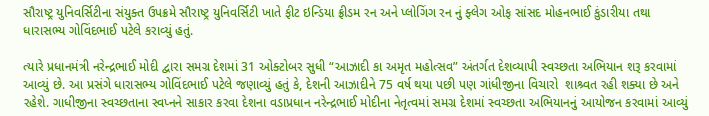સૌરાષ્ટ્ર યુનિવર્સિટીના સંયુક્ત ઉપક્રમે સૌરાષ્ટ્ર યુનિવર્સિટી ખાતે ફીટ ઇન્ડિયા ફ્રીડમ રન અને પ્લોગિંગ રન નું ફ્લેગ ઓફ સાંસદ મોહનભાઈ કુંડારીયા તથા ધારાસભ્ય ગોવિંદભાઈ પટેલે કરાવ્યું હતું.

ત્યારે પ્રધાનમંત્રી નરેન્દ્રભાઈ મોદી દ્વારા સમગ્ર દેશમાં 31 ઓક્ટોબર સુધી “આઝાદી કા અમૃત મહોત્સવ” અંતર્ગત દેશવ્યાપી સ્વચ્છતા અભિયાન શરૂ કરવામાં આવ્યું છે. આ પ્રસંગે ધારાસભ્ય ગોવિંદભાઈ પટેલે જણાવ્યું હતું કે, દેશની આઝાદીને 75 વર્ષ થયા પછી પણ ગાંધીજીના વિચારો  શાશ્ર્વત રહી શક્યા છે અને રહેશે. ગાધીજીના સ્વચ્છતાના સ્વપ્નને સાકાર કરવા દેશના વડાપ્રધાન નરેન્દ્રભાઈ મોદીના નેતૃત્વમાં સમગ્ર દેશમાં સ્વચ્છતા અભિયાનનું આયોજન કરવામાં આવ્યું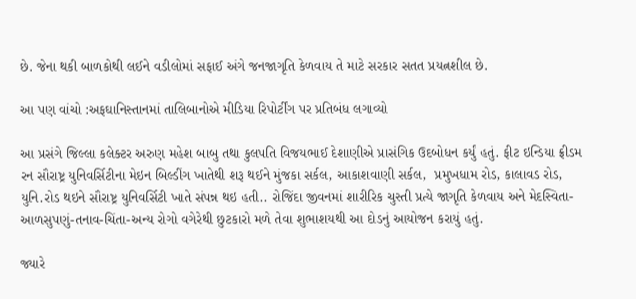છે. જેના થકી બાળકોથી લઈને વડીલોમાં સફાઈ અંગે જનજાગૃતિ કેળવાય તે માટે સરકાર સતત પ્રયત્નશીલ છે.

આ પણ વાંચો :અફઘાનિસ્તાનમાં તાલિબાનોએ મીડિયા રિપોર્ટીંગ પર પ્રતિબંધ લગાવ્યો

આ પ્રસંગે જિલ્લા કલેક્ટર અરુણ મહેશ બાબુ તથા કુલપતિ વિજયભાઈ દેશાણીએ પ્રાસંગિક ઉદબોધન કર્યું હતું. ફીટ ઇન્ડિયા ફ્રીડમ રન સૌરાષ્ટ્ર યુનિવર્સિટીના મેઇન બિલ્ડીંગ ખાતેથી શરૂ થઈને મુંજકા સર્કલ, આકાશવાણી સર્કલ,  પ્રમુખધામ રોડ, કાલાવડ રોડ, યુનિ.રોડ થઇને સૌરાષ્ટ્ર યુનિવર્સિટી ખાતે સંપન્ન થઇ હતી.. રોજિંદા જીવનમાં શારીરિક ચુસ્તી પ્રત્યે જાગૃતિ કેળવાય અને મેદસ્વિતા-આળસુપણું-તનાવ-ચિંતા-અન્ય રોગો વગેરેથી છુટકારો મળે તેવા શુભાશયથી આ દોડનું આયોજન કરાયું હતું.

જ્યારે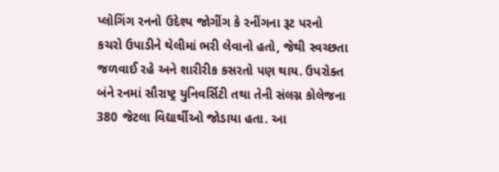પ્લોગિંગ રનનો ઉદેશ્ય જોગીંગ કે રનીંગના રૂટ પરનો કચરો ઉપાડીને થેલીમાં ભરી લેવાનો હતો, જેથી સ્વચ્છતા જળવાઈ રહે અને શારીરીક કસરતો પણ થાય. ઉપરોક્ત બંને રનમાં સૌરાષ્ટ્ર યુનિવર્સિટી તથા તેની સંલગ્ન કોલેજના 380 જેટલા વિદ્યાર્થીઓ જોડાયા હતા. આ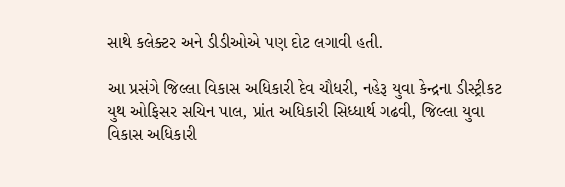સાથે કલેક્ટર અને ડીડીઓએ પણ દોટ લગાવી હતી.

આ પ્રસંગે જિલ્લા વિકાસ અધિકારી દેવ ચૌધરી, નહેરૂ યુવા કેન્દ્રના ડીસ્ટ્રીકટ યુથ ઓફિસર સચિન પાલ, પ્રાંત અધિકારી સિધ્ધાર્થ ગઢવી, જિલ્લા યુવા વિકાસ અધિકારી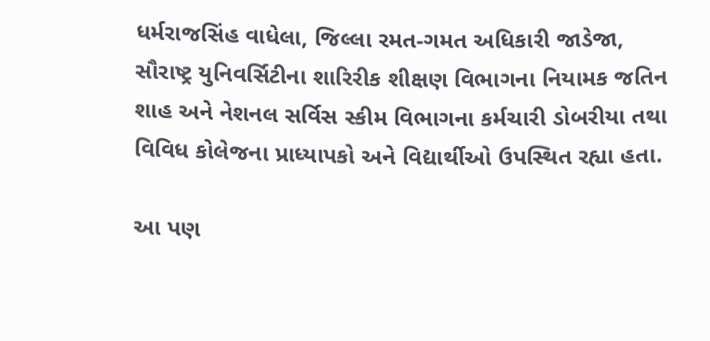ધર્મરાજસિંહ વાધેલા, જિલ્લા રમત-ગમત અધિકારી જાડેજા, સૌરાષ્ટ્ર યુનિવર્સિટીના શારિરીક શીક્ષણ વિભાગના નિયામક જતિન શાહ અને નેશનલ સર્વિસ સ્કીમ વિભાગના કર્મચારી ડોબરીયા તથા વિવિધ કોલેજના પ્રાધ્યાપકો અને વિદ્યાર્થીઓ ઉપસ્થિત રહ્યા હતા.

આ પણ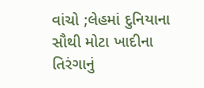વાંચો ;લેહમાં દુનિયાના સૌથી મોટા ખાદીના તિરંગાનું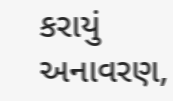કરાયું અનાવરણ,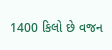1400 કિલો છે વજન